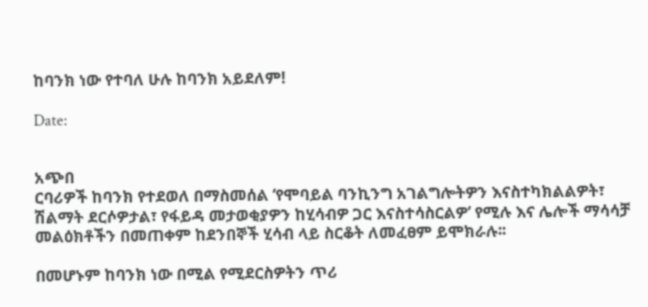ከባንክ ነው የተባለ ሁሉ ከባንክ አይደለም!

Date:


አጭበ
ርባሪዎች ከባንክ የተደወለ በማስመሰል ‘የሞባይል ባንኪንግ አገልግሎትዎን እናስተካክልልዎት፣ ሽልማት ደርሶዎታል፣ የፋይዳ መታወቂያዎን ከሂሳብዎ ጋር እናስተሳስርልዎ’ የሚሉ እና ሌሎች ማሳሳቻ መልዕክቶችን በመጠቀም ከደንበኞች ሂሳብ ላይ ስርቆት ለመፈፀም ይሞክራሉ፡፡

በመሆኑም ከባንክ ነው በሚል የሚደርስዎትን ጥሪ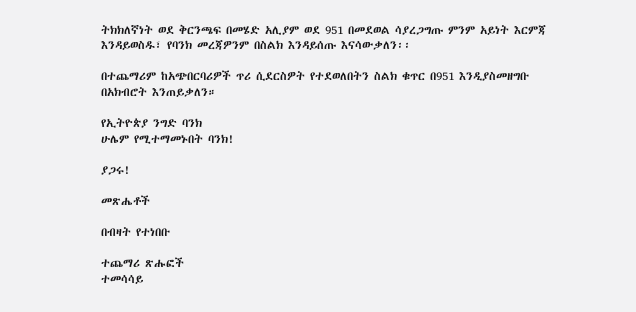ትክክለኛነት ወደ ቅርንጫፍ በመሄድ አሊያም ወደ 951 በመደወል ሳያረጋግጡ ምንም አይነት እርምጃ እንዳይወስዱ፣ የባንክ መረጃዎንም በስልክ እንዳይሰጡ እናሳውቃለን፡፡

በተጨማሪም ከአጭበርባሪዎች ጥሪ ሲደርስዎት የተደወለበትን ስልክ ቁጥር በ951 እንዲያስመዘግቡ በአክብሮት እንጠይቃለን።

የኢትዮጵያ ንግድ ባንክ
ሁሌም የሚተማመኑበት ባንክ!

ያጋሩ!

መጽሔቶች

በብዛት የተነበቡ

ተጨማሪ ጽሑፎች
ተመሳሳይ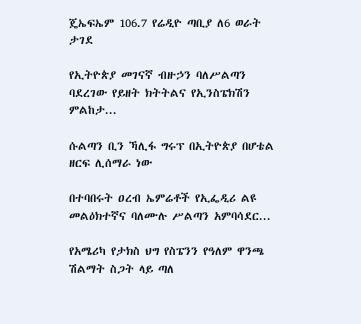ጄኤፍኤም 106.7 የሬዲዮ ጣቢያ ለ6 ወራት ታገደ

የኢትዮጵያ መገናኛ ብዙኃን ባለሥልጣን ባደረገው የይዘት ክትትልና የኢንስፔክሽን ምልከታ...

ሱልጣን ቢን ኻሊፋ ግሩፕ በኢትዮጵያ በሆቴል ዘርፍ ሊሰማራ ነው

በተባበሩት ዐረብ ኤምሬቶች የኢፌዲሪ ልዩ መልዕክተኛና ባለሙሉ ሥልጣን አምባሳደር...

የአሜሪካ የታክስ ህግ የስፔንን የዓለም ዋንጫ ሽልማት ስጋት ላይ ጣለ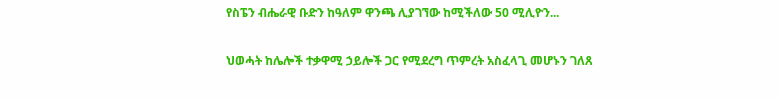የስፔን ብሔራዊ ቡድን ከዓለም ዋንጫ ሊያገኘው ከሚችለው 50 ሚሊዮን...

ህወሓት ከሌሎች ተቃዋሚ ኃይሎች ጋር የሚደረግ ጥምረት አስፈላጊ መሆኑን ገለጸ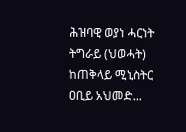ሕዝባዊ ወያነ ሓርነት ትግራይ (ህወሓት) ከጠቅላይ ሚኒስትር ዐቢይ አህመድ...